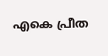എകെ പ്രീത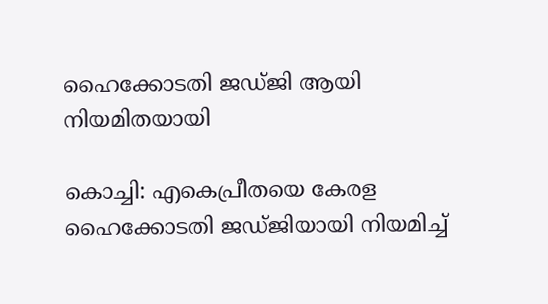ഹൈക്കോടതി ജഡ്ജി ആയി നിയമിതയായി

കൊച്ചി: എകെപ്രീതയെ കേരള ഹൈക്കോടതി ജഡ്ജിയായി നിയമിച്ച്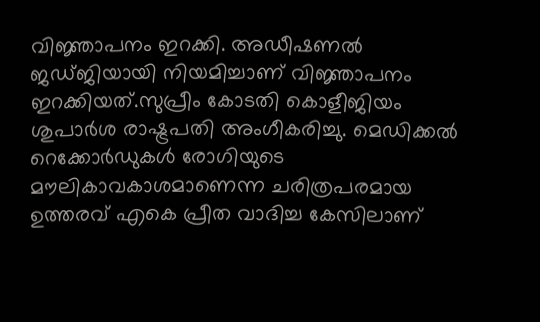വിജ്ഞാപനം ഇറക്കി. അഡീഷണൽ ജഡ്ജിയായി നിയമിച്ചാണ് വിജ്ഞാപനം ഇറക്കിയത്.സുപ്രീം കോടതി കൊളീജിയം ശുപാർശ രാഷ്ട്രപതി അംഗീകരിച്ചു. മെഡിക്കൽ റെക്കോർഡുകൾ രോഗിയുടെ മൗലികാവകാശമാണെന്ന ചരിത്രപരമായ ഉത്തരവ് എകെ പ്രീത വാദിച്ച കേസിലാണ്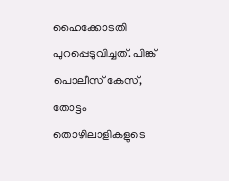ഹൈക്കോടതി പുറപ്പെടുവിച്ചത്. പിങ്ക് പൊലീസ് കേസ്, തോട്ടം തൊഴിലാളികളുടെ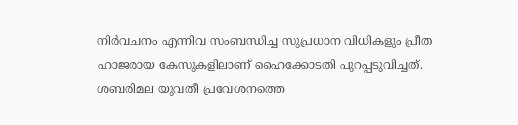നിർവചനം എന്നിവ സംബന്ധിച്ച സുപ്രധാന വിധികളും പ്രീത ഹാജരായ കേസുകളിലാണ് ഹൈക്കോടതി പുറപ്പടുവിച്ചത്.
ശബരിമല യുവതീ പ്രവേശനത്തെ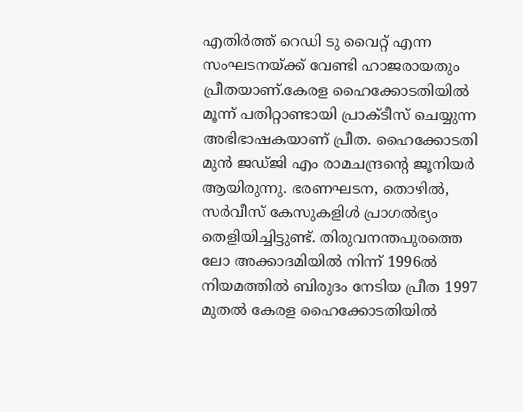എതിർത്ത് റെഡി ടു വൈറ്റ് എന്ന സംഘടനയ്ക്ക് വേണ്ടി ഹാജരായതും പ്രീതയാണ്.കേരള ഹൈക്കോടതിയിൽ മൂന്ന് പതിറ്റാണ്ടായി പ്രാക്ടീസ് ചെയ്യുന്ന അഭിഭാഷകയാണ് പ്രീത. ഹൈക്കോടതി മുൻ ജഡ്ജി എം രാമചന്ദ്രന്റെ ജൂനിയർ ആയിരുന്നു. ഭരണഘടന, തൊഴിൽ, സർവീസ് കേസുകളിൾ പ്രാഗൽഭ്യം തെളിയിച്ചിട്ടുണ്ട്. തിരുവനന്തപുരത്തെ ലോ അക്കാദമിയിൽ നിന്ന് 1996ൽ നിയമത്തിൽ ബിരുദം നേടിയ പ്രീത 1997 മുതൽ കേരള ഹൈക്കോടതിയിൽ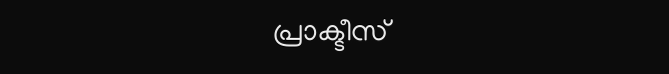പ്രാക്ടീസ്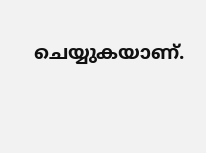ചെയ്യുകയാണ്.